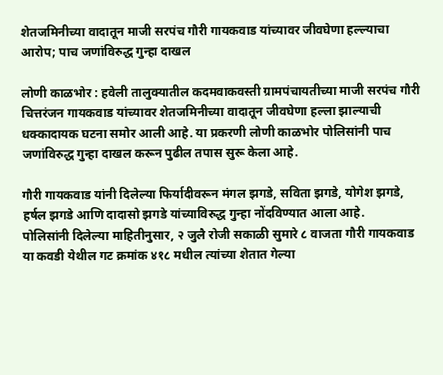शेतजमिनीच्या वादातून माजी सरपंच गौरी गायकवाड यांच्यावर जीवघेणा हल्ल्याचा आरोप; पाच जणांविरुद्ध गुन्हा दाखल

लोणी काळभोर : हवेली तालुक्यातील कदमवाकवस्ती ग्रामपंचायतीच्या माजी सरपंच गौरी चित्तरंजन गायकवाड यांच्यावर शेतजमिनीच्या वादातून जीवघेणा हल्ला झाल्याची धक्कादायक घटना समोर आली आहे. या प्रकरणी लोणी काळभोर पोलिसांनी पाच जणांविरुद्ध गुन्हा दाखल करून पुढील तपास सुरू केला आहे.

गौरी गायकवाड यांनी दिलेल्या फिर्यादीवरून मंगल झगडे, सविता झगडे, योगेश झगडे, हर्षल झगडे आणि दादासो झगडे यांच्याविरुद्ध गुन्हा नोंदविण्यात आला आहे.
पोलिसांनी दिलेल्या माहितीनुसार, २ जुलै रोजी सकाळी सुमारे ८ वाजता गौरी गायकवाड या कवडी येथील गट क्रमांक ४१८ मधील त्यांच्या शेतात गेल्या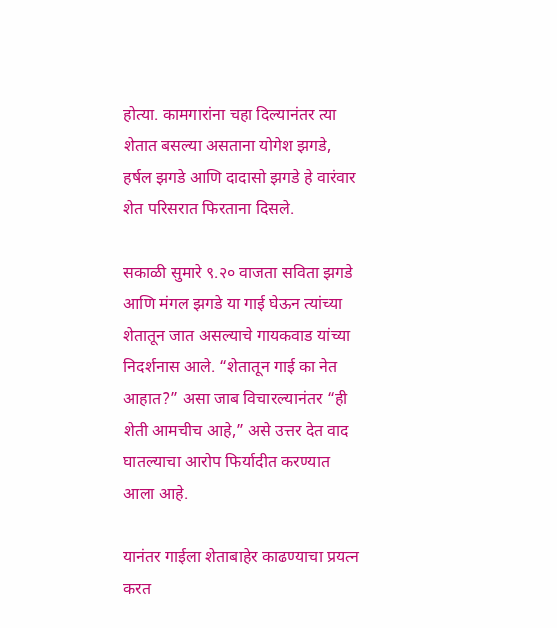होत्या. कामगारांना चहा दिल्यानंतर त्या शेतात बसल्या असताना योगेश झगडे, हर्षल झगडे आणि दादासो झगडे हे वारंवार शेत परिसरात फिरताना दिसले.

सकाळी सुमारे ९.२० वाजता सविता झगडे आणि मंगल झगडे या गाई घेऊन त्यांच्या शेतातून जात असल्याचे गायकवाड यांच्या निदर्शनास आले. “शेतातून गाई का नेत आहात?” असा जाब विचारल्यानंतर “ही शेती आमचीच आहे,” असे उत्तर देत वाद घातल्याचा आरोप फिर्यादीत करण्यात आला आहे.

यानंतर गाईला शेताबाहेर काढण्याचा प्रयत्न करत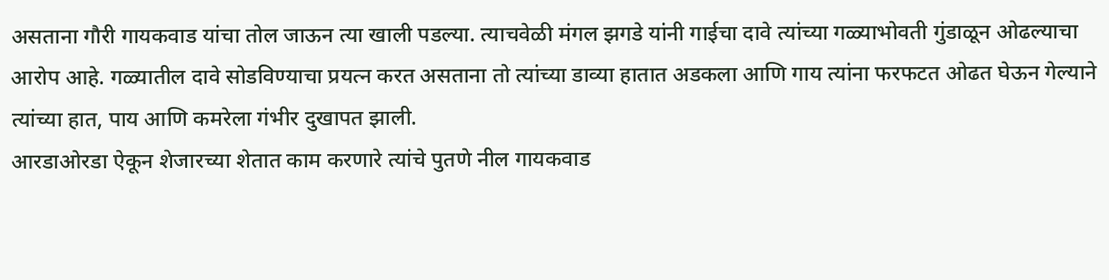असताना गौरी गायकवाड यांचा तोल जाऊन त्या खाली पडल्या. त्याचवेळी मंगल झगडे यांनी गाईचा दावे त्यांच्या गळ्याभोवती गुंडाळून ओढल्याचा आरोप आहे. गळ्यातील दावे सोडविण्याचा प्रयत्न करत असताना तो त्यांच्या डाव्या हातात अडकला आणि गाय त्यांना फरफटत ओढत घेऊन गेल्याने त्यांच्या हात, पाय आणि कमरेला गंभीर दुखापत झाली.
आरडाओरडा ऐकून शेजारच्या शेतात काम करणारे त्यांचे पुतणे नील गायकवाड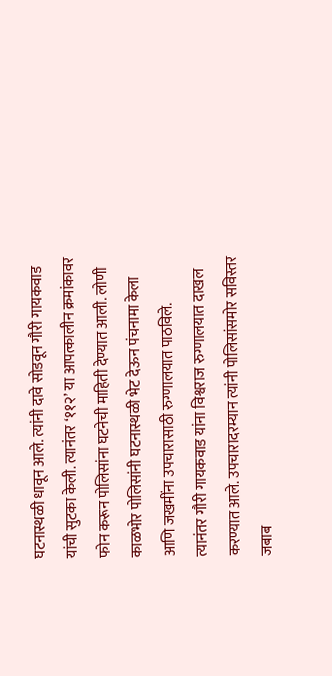घटनास्थळी धावून आले. त्यांनी दावे सोडवून गौरी गायकवाड यांची सुटका केली. त्यानंतर ‘११२’ या आपत्कालीन क्रमांकावर फोन करून पोलिसांना घटनेची माहिती देण्यात आली. लोणी काळभोर पोलिसांनी घटनास्थळी भेट देऊन पंचनामा केला आणि जखमींना उपचारासाठी रुग्णालयात पाठविले.
त्यानंतर गौरी गायकवाड यांना विश्वराज रुग्णालयात दाखल करण्यात आले. उपचारादरम्यान त्यांनी पोलिसांसमोर सविस्तर जबाब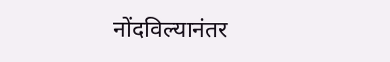नोंदविल्यानंतर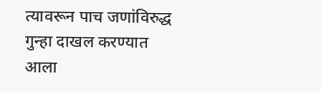त्यावरून पाच जणांविरुद्ध गुन्हा दाखल करण्यात आला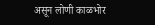असून लोणी काळभोर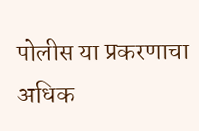पोलीस या प्रकरणाचा अधिक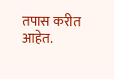तपास करीत आहेत.